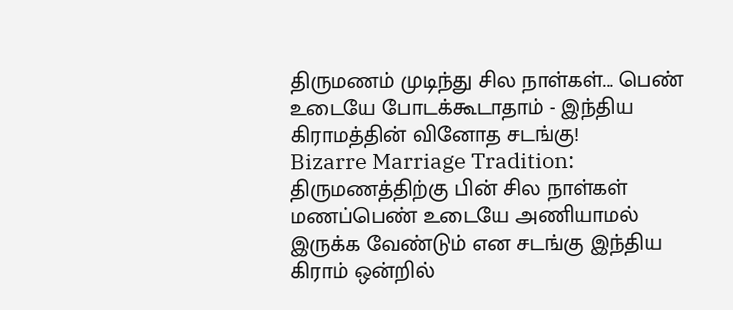திருமணம் முடிந்து சில நாள்கள்... பெண் உடையே போடக்கூடாதாம் - இந்திய கிராமத்தின் வினோத சடங்கு!
Bizarre Marriage Tradition: திருமணத்திற்கு பின் சில நாள்கள் மணப்பெண் உடையே அணியாமல் இருக்க வேண்டும் என சடங்கு இந்திய கிராம் ஒன்றில்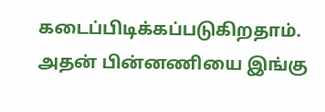கடைப்பிடிக்கப்படுகிறதாம். அதன் பின்னணியை இங்கு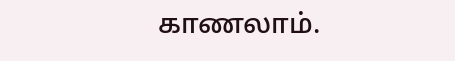காணலாம்.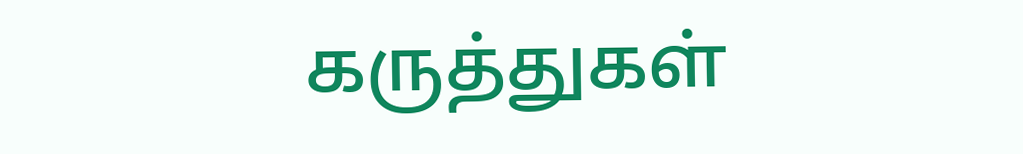கருத்துகள்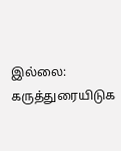இல்லை:
கருத்துரையிடுக